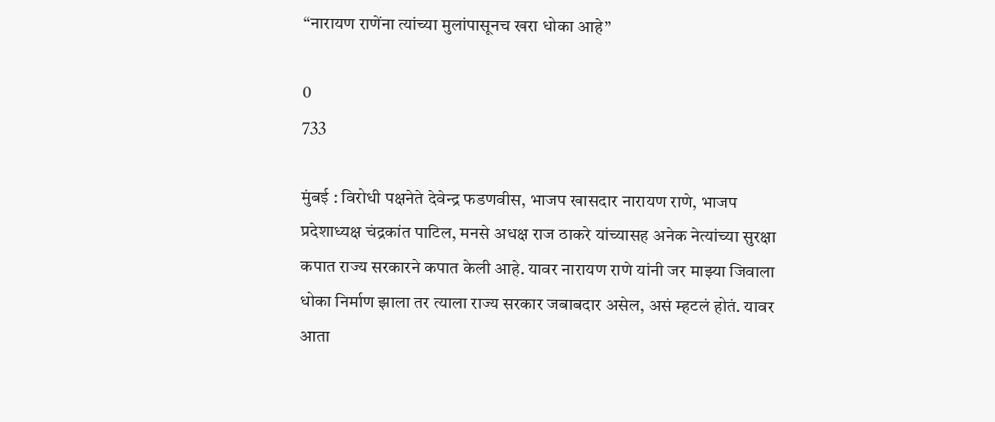“नारायण राणेंना त्यांच्या मुलांपासूनच खरा धोका आहे”

0
733

मुंबई : विरोधी पक्षनेते देवेन्द्र फडणवीस, भाजप खासदार नारायण राणे, भाजप प्रदेशाध्यक्ष चंद्रकांत पाटिल, मनसे अधक्ष राज ठाकरे यांच्यासह अनेक नेत्यांच्या सुरक्षा कपात राज्य सरकारने कपात केली आहे. यावर नारायण राणे यांनी जर माझ्या जिवाला धोका निर्माण झाला तर त्याला राज्य सरकार जबाबदार असेल, असं म्हटलं होतं. यावर आता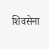शिवसेना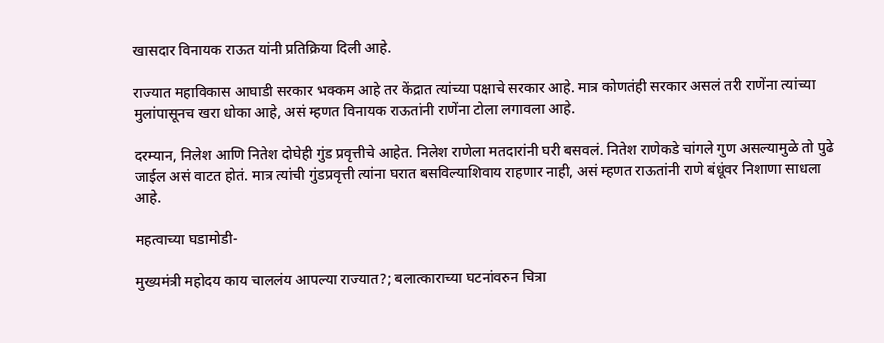खासदार विनायक राऊत यांनी प्रतिक्रिया दिली आहे.

राज्यात महाविकास आघाडी सरकार भक्कम आहे तर केंद्रात त्यांच्या पक्षाचे सरकार आहे. मात्र कोणतंही सरकार असलं तरी राणेंना त्यांच्या मुलांपासूनच खरा धोका आहे, असं म्हणत विनायक राऊतांनी राणेंना टोला लगावला आहे.

दरम्यान, निलेश आणि नितेश दोघेही गुंड प्रवृत्तीचे आहेत. निलेश राणेला मतदारांनी घरी बसवलं. नितेश राणेकडे चांगले गुण असल्यामुळे तो पुढे जाईल असं वाटत होतं. मात्र त्यांची गुंडप्रवृत्ती त्यांना घरात बसविल्याशिवाय राहणार नाही, असं म्हणत राऊतांनी राणे बंधूंवर निशाणा साधला आहे.

महत्वाच्या घडामोडी-

मुख्यमंत्री महोदय काय चाललंय आपल्या राज्यात?; बलात्काराच्या घटनांवरुन चित्रा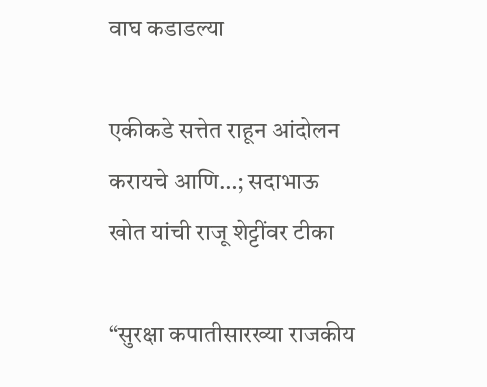वाघ कडाडल्या

एकीकडे सत्तेत राहून आंदोलन करायचे आणि…; सदाभाऊ खोत यांची राजू शेट्टींवर टीका

“सुरक्षा कपातीसारख्या राजकीय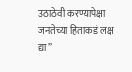उठाठेवी करण्यापेक्षा जनतेच्या हिताकडं लक्ष द्या”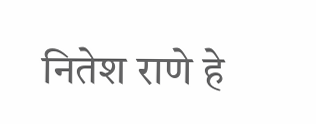नितेश राणे हे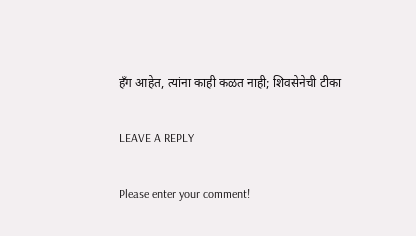हँग आहेत, त्यांना काही कळत नाही; शिवसेनेची टीका

LEAVE A REPLY

Please enter your comment!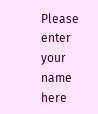Please enter your name here